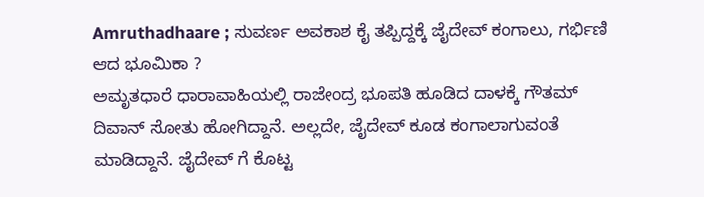Amruthadhaare ; ಸುವರ್ಣ ಅವಕಾಶ ಕೈ ತಪ್ಪಿದ್ದಕ್ಕೆ ಜೈದೇವ್ ಕಂಗಾಲು, ಗರ್ಭಿಣಿ ಆದ ಭೂಮಿಕಾ ?
ಅಮೃತಧಾರೆ ಧಾರಾವಾಹಿಯಲ್ಲಿ ರಾಜೇಂದ್ರ ಭೂಪತಿ ಹೂಡಿದ ದಾಳಕ್ಕೆ ಗೌತಮ್ ದಿವಾನ್ ಸೋತು ಹೋಗಿದ್ದಾನೆ. ಅಲ್ಲದೇ, ಜೈದೇವ್ ಕೂಡ ಕಂಗಾಲಾಗುವಂತೆ ಮಾಡಿದ್ದಾನೆ. ಜೈದೇವ್ ಗೆ ಕೊಟ್ಟ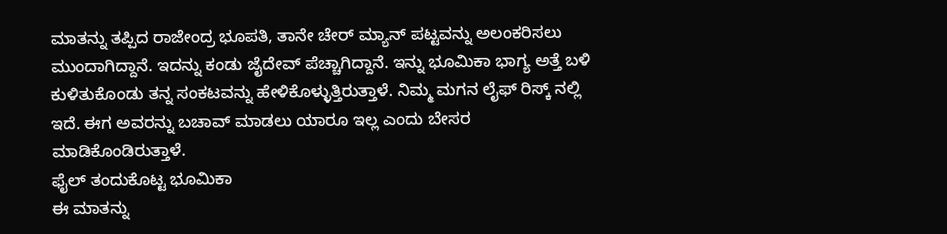ಮಾತನ್ನು ತಪ್ಪಿದ ರಾಜೇಂದ್ರ ಭೂಪತಿ, ತಾನೇ ಚೇರ್ ಮ್ಯಾನ್ ಪಟ್ಟವನ್ನು ಅಲಂಕರಿಸಲು ಮುಂದಾಗಿದ್ದಾನೆ. ಇದನ್ನು ಕಂಡು ಜೈದೇವ್ ಪೆಚ್ಚಾಗಿದ್ದಾನೆ. ಇನ್ನು ಭೂಮಿಕಾ ಭಾಗ್ಯ ಅತ್ತೆ ಬಳಿ ಕುಳಿತುಕೊಂಡು ತನ್ನ ಸಂಕಟವನ್ನು ಹೇಳಿಕೊಳ್ಳುತ್ತಿರುತ್ತಾಳೆ. ನಿಮ್ಮ ಮಗನ ಲೈಫ್ ರಿಸ್ಕ್ ನಲ್ಲಿ ಇದೆ. ಈಗ ಅವರನ್ನು ಬಚಾವ್ ಮಾಡಲು ಯಾರೂ ಇಲ್ಲ ಎಂದು ಬೇಸರ ಮಾಡಿಕೊಂಡಿರುತ್ತಾಳೆ.
ಫೈಲ್ ತಂದುಕೊಟ್ಟ ಭೂಮಿಕಾ
ಈ ಮಾತನ್ನು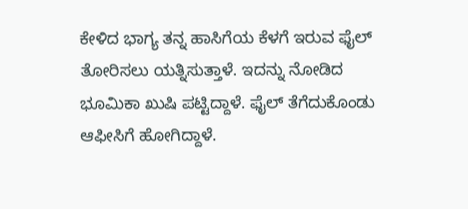ಕೇಳಿದ ಭಾಗ್ಯ ತನ್ನ ಹಾಸಿಗೆಯ ಕೆಳಗೆ ಇರುವ ಫೈಲ್ ತೋರಿಸಲು ಯತ್ನಿಸುತ್ತಾಳೆ. ಇದನ್ನು ನೋಡಿದ ಭೂಮಿಕಾ ಖುಷಿ ಪಟ್ಟಿದ್ದಾಳೆ. ಫೈಲ್ ತೆಗೆದುಕೊಂಡು ಆಫೀಸಿಗೆ ಹೋಗಿದ್ದಾಳೆ.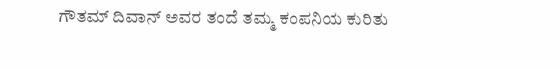ಗೌತಮ್ ದಿವಾನ್ ಅವರ ತಂದೆ ತಮ್ಮ ಕಂಪನಿಯ ಕುರಿತು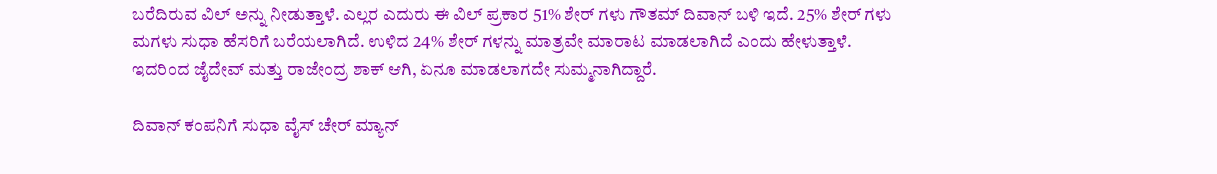ಬರೆದಿರುವ ವಿಲ್ ಅನ್ನು ನೀಡುತ್ತಾಳೆ. ಎಲ್ಲರ ಎದುರು ಈ ವಿಲ್ ಪ್ರಕಾರ 51% ಶೇರ್ ಗಳು ಗೌತಮ್ ದಿವಾನ್ ಬಳಿ ಇದೆ. 25% ಶೇರ್ ಗಳು ಮಗಳು ಸುಧಾ ಹೆಸರಿಗೆ ಬರೆಯಲಾಗಿದೆ. ಉಳಿದ 24% ಶೇರ್ ಗಳನ್ನು ಮಾತ್ರವೇ ಮಾರಾಟ ಮಾಡಲಾಗಿದೆ ಎಂದು ಹೇಳುತ್ತಾಳೆ. ಇದರಿಂದ ಜೈದೇವ್ ಮತ್ತು ರಾಜೇಂದ್ರ ಶಾಕ್ ಆಗಿ, ಏನೂ ಮಾಡಲಾಗದೇ ಸುಮ್ಮನಾಗಿದ್ದಾರೆ.

ದಿವಾನ್ ಕಂಪನಿಗೆ ಸುಧಾ ವೈಸ್ ಚೇರ್ ಮ್ಯಾನ್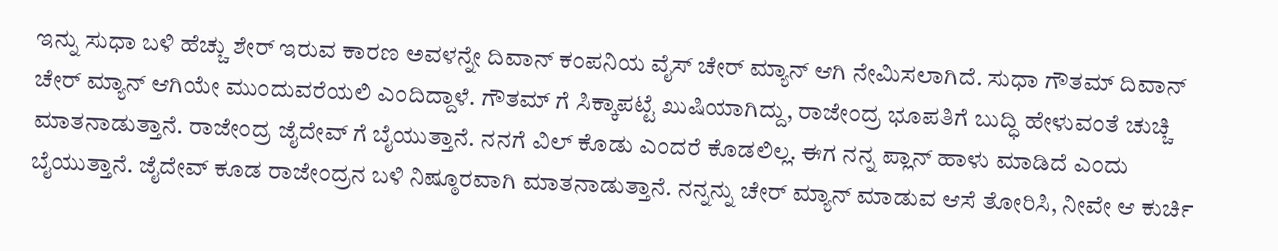ಇನ್ನು ಸುಧಾ ಬಳಿ ಹೆಚ್ಚು ಶೇರ್ ಇರುವ ಕಾರಣ ಅವಳನ್ನೇ ದಿವಾನ್ ಕಂಪನಿಯ ವೈಸ್ ಚೇರ್ ಮ್ಯಾನ್ ಆಗಿ ನೇಮಿಸಲಾಗಿದೆ. ಸುಧಾ ಗೌತಮ್ ದಿವಾನ್ ಚೇರ್ ಮ್ಯಾನ್ ಆಗಿಯೇ ಮುಂದುವರೆಯಲಿ ಎಂದಿದ್ದಾಳೆ. ಗೌತಮ್ ಗೆ ಸಿಕ್ಕಾಪಟ್ಟೆ ಖುಷಿಯಾಗಿದ್ದು, ರಾಜೇಂದ್ರ ಭೂಪತಿಗೆ ಬುದ್ಧಿ ಹೇಳುವಂತೆ ಚುಚ್ಚಿ ಮಾತನಾಡುತ್ತಾನೆ. ರಾಜೇಂದ್ರ ಜೈದೇವ್ ಗೆ ಬೈಯುತ್ತಾನೆ. ನನಗೆ ವಿಲ್ ಕೊಡು ಎಂದರೆ ಕೊಡಲಿಲ್ಲ. ಈಗ ನನ್ನ ಪ್ಲಾನ್ ಹಾಳು ಮಾಡಿದೆ ಎಂದು ಬೈಯುತ್ತಾನೆ. ಜೈದೇವ್ ಕೂಡ ರಾಜೇಂದ್ರನ ಬಳಿ ನಿಷ್ಠೂರವಾಗಿ ಮಾತನಾಡುತ್ತಾನೆ. ನನ್ನನ್ನು ಚೇರ್ ಮ್ಯಾನ್ ಮಾಡುವ ಆಸೆ ತೋರಿಸಿ, ನೀವೇ ಆ ಕುರ್ಚಿ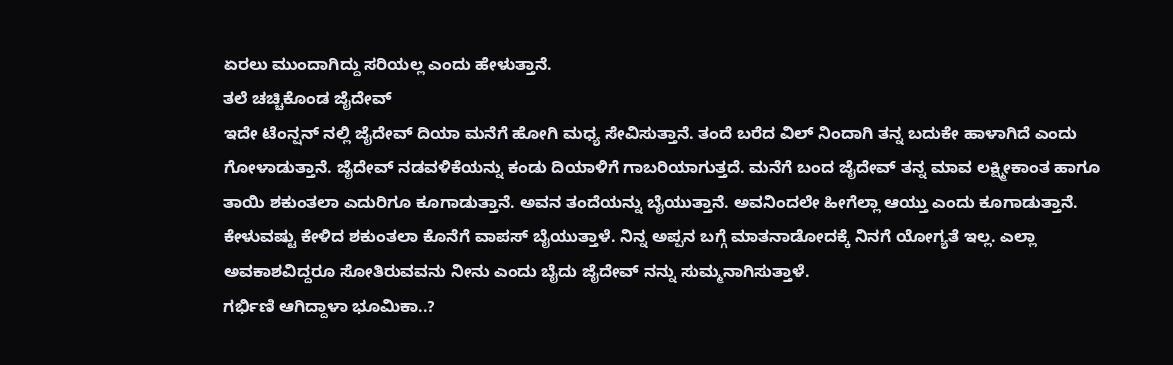ಏರಲು ಮುಂದಾಗಿದ್ದು ಸರಿಯಲ್ಲ ಎಂದು ಹೇಳುತ್ತಾನೆ.
ತಲೆ ಚಚ್ಚಿಕೊಂಡ ಜೈದೇವ್
ಇದೇ ಟೆಂನ್ಷನ್ ನಲ್ಲಿ ಜೈದೇವ್ ದಿಯಾ ಮನೆಗೆ ಹೋಗಿ ಮಧ್ಯ ಸೇವಿಸುತ್ತಾನೆ. ತಂದೆ ಬರೆದ ವಿಲ್ ನಿಂದಾಗಿ ತನ್ನ ಬದುಕೇ ಹಾಳಾಗಿದೆ ಎಂದು ಗೋಳಾಡುತ್ತಾನೆ. ಜೈದೇವ್ ನಡವಳಿಕೆಯನ್ನು ಕಂಡು ದಿಯಾಳಿಗೆ ಗಾಬರಿಯಾಗುತ್ತದೆ. ಮನೆಗೆ ಬಂದ ಜೈದೇವ್ ತನ್ನ ಮಾವ ಲಕ್ಷ್ಮೀಕಾಂತ ಹಾಗೂ ತಾಯಿ ಶಕುಂತಲಾ ಎದುರಿಗೂ ಕೂಗಾಡುತ್ತಾನೆ. ಅವನ ತಂದೆಯನ್ನು ಬೈಯುತ್ತಾನೆ. ಅವನಿಂದಲೇ ಹೀಗೆಲ್ಲಾ ಆಯ್ತು ಎಂದು ಕೂಗಾಡುತ್ತಾನೆ. ಕೇಳುವಷ್ಟು ಕೇಳಿದ ಶಕುಂತಲಾ ಕೊನೆಗೆ ವಾಪಸ್ ಬೈಯುತ್ತಾಳೆ. ನಿನ್ನ ಅಪ್ಪನ ಬಗ್ಗೆ ಮಾತನಾಡೋದಕ್ಕೆ ನಿನಗೆ ಯೋಗ್ಯತೆ ಇಲ್ಲ. ಎಲ್ಲಾ ಅವಕಾಶವಿದ್ದರೂ ಸೋತಿರುವವನು ನೀನು ಎಂದು ಬೈದು ಜೈದೇವ್ ನನ್ನು ಸುಮ್ಮನಾಗಿಸುತ್ತಾಳೆ.
ಗರ್ಭಿಣಿ ಆಗಿದ್ದಾಳಾ ಭೂಮಿಕಾ..?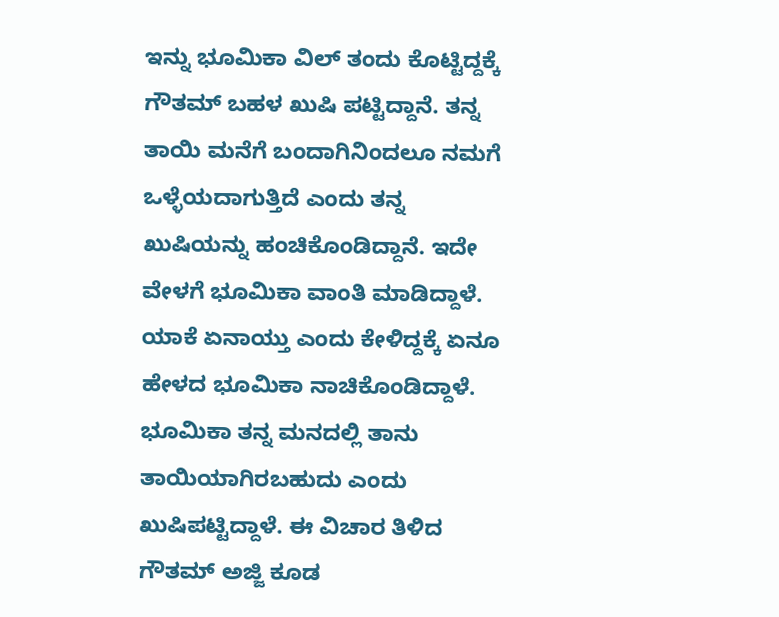ಇನ್ನು ಭೂಮಿಕಾ ವಿಲ್ ತಂದು ಕೊಟ್ಟಿದ್ದಕ್ಕೆ ಗೌತಮ್ ಬಹಳ ಖುಷಿ ಪಟ್ಟಿದ್ದಾನೆ. ತನ್ನ ತಾಯಿ ಮನೆಗೆ ಬಂದಾಗಿನಿಂದಲೂ ನಮಗೆ ಒಳ್ಳೆಯದಾಗುತ್ತಿದೆ ಎಂದು ತನ್ನ ಖುಷಿಯನ್ನು ಹಂಚಿಕೊಂಡಿದ್ದಾನೆ. ಇದೇ ವೇಳಗೆ ಭೂಮಿಕಾ ವಾಂತಿ ಮಾಡಿದ್ದಾಳೆ. ಯಾಕೆ ಏನಾಯ್ತು ಎಂದು ಕೇಳಿದ್ದಕ್ಕೆ ಏನೂ ಹೇಳದ ಭೂಮಿಕಾ ನಾಚಿಕೊಂಡಿದ್ದಾಳೆ. ಭೂಮಿಕಾ ತನ್ನ ಮನದಲ್ಲಿ ತಾನು ತಾಯಿಯಾಗಿರಬಹುದು ಎಂದು ಖುಷಿಪಟ್ಟಿದ್ದಾಳೆ. ಈ ವಿಚಾರ ತಿಳಿದ ಗೌತಮ್ ಅಜ್ಜಿ ಕೂಡ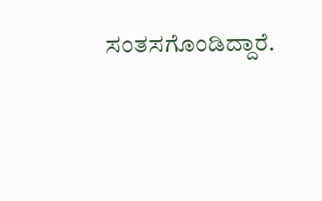ಸಂತಸಗೊಂಡಿದ್ದಾರೆ.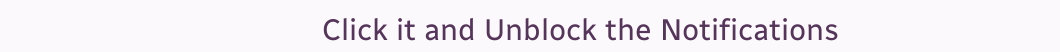Click it and Unblock the Notifications